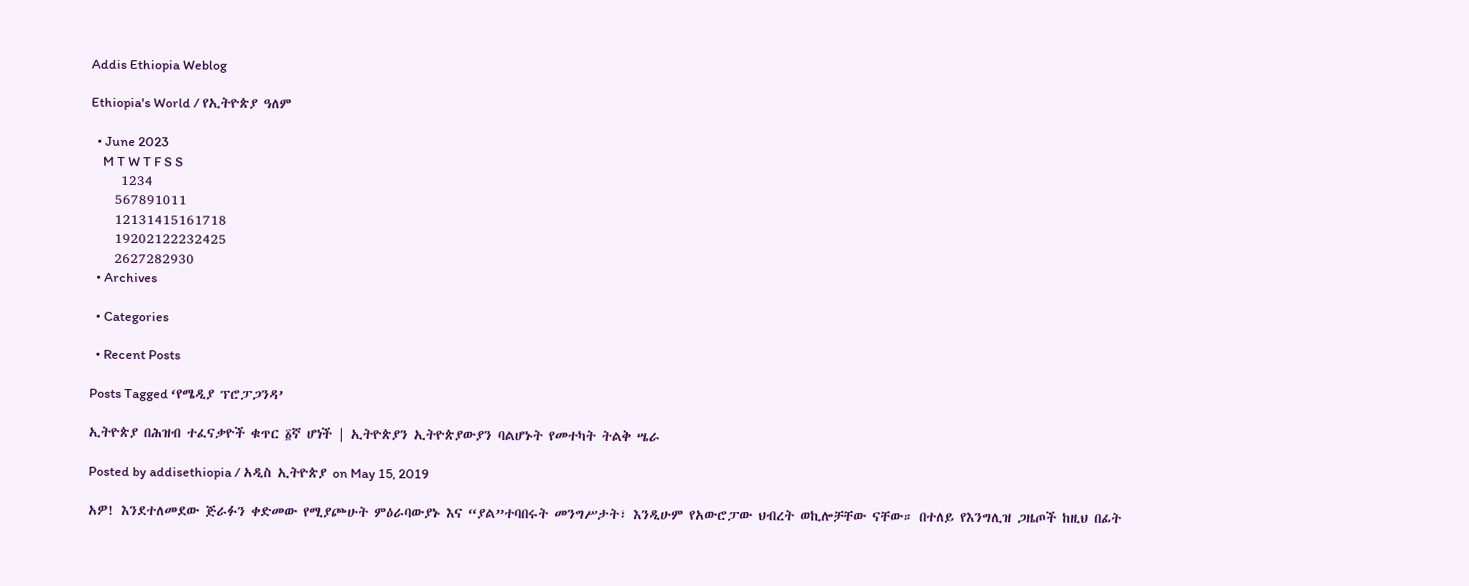Addis Ethiopia Weblog

Ethiopia's World / የኢትዮጵያ ዓለም

  • June 2023
    M T W T F S S
     1234
    567891011
    12131415161718
    19202122232425
    2627282930
  • Archives

  • Categories

  • Recent Posts

Posts Tagged ‘የሜዲያ ፕሮፓጋንዳ’

ኢትዮጵያ በሕዝብ ተፈናቃዮች ቁጥር ፩ኛ ሆነች | ኢትዮጵያን ኢትዮጵያውያን ባልሆኑት የመተካት ትልቅ ሤራ

Posted by addisethiopia / አዲስ ኢትዮጵያ on May 15, 2019

አዎ! እንደተለመደው ጅራፉን ቀድመው የሚያጮሁት ምዕራባውያኑ እና “ያል”ተባበሩት መንግሥታት፣ እንዲሁም የአውሮፓው ህብረት ወኪሎቻቸው ናቸው። በተለይ የእንግሊዝ ጋዜጦች ከዚህ በፊት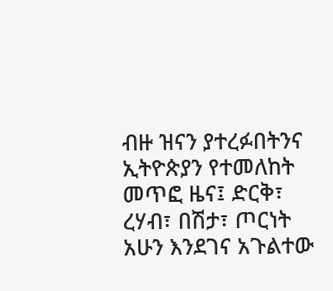ብዙ ዝናን ያተረፉበትንና ኢትዮጵያን የተመለከት መጥፎ ዜና፤ ድርቅ፣ ረሃብ፣ በሽታ፣ ጦርነት አሁን እንደገና አጉልተው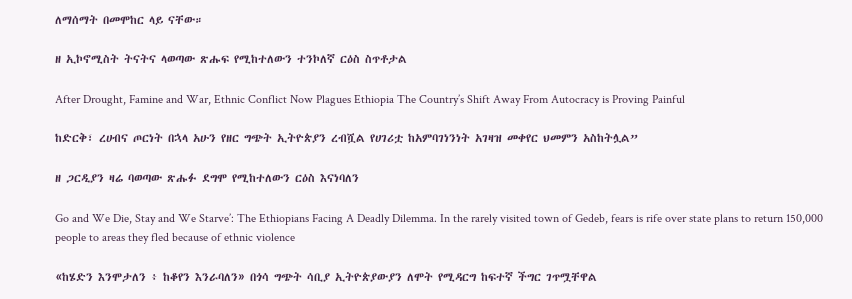ለማሰማት በመሞከር ላይ ናቸው።

ዘ ኢኮኖሚስት ትናትና ላወጣው ጽሑፍ የሚከተለውን ተንኮለኛ ርዕስ ስጥቶታል

After Drought, Famine and War, Ethnic Conflict Now Plagues Ethiopia The Country’s Shift Away From Autocracy is Proving Painful

ከድርቅ፣ ረሀብና ጦርነት በኋላ አሁን የዘር ግጭት ኢትዮጵያን ረብሿል የሀገሪቷ ከአምባገነንነት አገዛዝ መቀየር ህመምን አስከትሏል”

ዘ ጋርዲያን ዛሬ ባወጣው ጽሑፉ ደግሞ የሚከተለውን ርዕስ እናነባለን

Go and We Die, Stay and We Starve’: The Ethiopians Facing A Deadly Dilemma. In the rarely visited town of Gedeb, fears is rife over state plans to return 150,000 people to areas they fled because of ethnic violence

«ከሄድን እንሞታለን ፥ ከቆየን እንራባለን» በጎሳ ግጭት ሳቢያ ኢትዮጵያውያን ለሞት የሚዳርግ ከፍተኛ ችግር ገጥሟቸዋል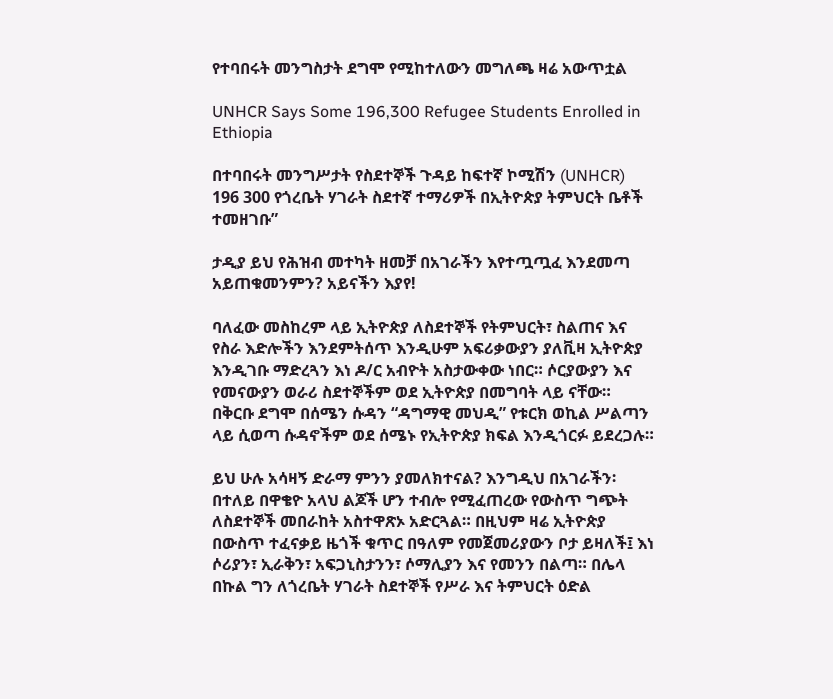የተባበሩት መንግስታት ደግሞ የሚከተለውን መግለጫ ዛሬ አውጥቷል

UNHCR Says Some 196,300 Refugee Students Enrolled in Ethiopia

በተባበሩት መንግሥታት የስደተኞች ጉዳይ ከፍተኛ ኮሚሽን (UNHCR) 196 300 የጎረቤት ሃገራት ስደተኛ ተማሪዎች በኢትዮጵያ ትምህርት ቤቶች ተመዘገቡ”

ታዲያ ይህ የሕዝብ መተካት ዘመቻ በአገራችን እየተጧጧፈ እንደመጣ አይጠቁመንምን? አይናችን እያየ!

ባለፈው መስከረም ላይ ኢትዮጵያ ለስደተኞች የትምህርት፣ ስልጠና እና የስራ እድሎችን እንደምትሰጥ እንዲሁም አፍሪቃውያን ያለቪዛ ኢትዮጵያ እንዲገቡ ማድረጓን እነ ዶ/ር አብዮት አስታውቀው ነበር። ሶርያውያን እና የመናውያን ወራሪ ስደተኞችም ወደ ኢትዮጵያ በመግባት ላይ ናቸው። በቅርቡ ደግሞ በሰሜን ሱዳን “ዳግማዊ መህዲ” የቱርክ ወኪል ሥልጣን ላይ ሲወጣ ሱዳኖችም ወደ ሰሜኑ የኢትዮጵያ ክፍል እንዲጎርፉ ይደረጋሉ።

ይህ ሁሉ አሳዛኝ ድራማ ምንን ያመለክተናል? እንግዲህ በአገራችን፡ በተለይ በዋቄዮ አላህ ልጆች ሆን ተብሎ የሚፈጠረው የውስጥ ግጭት ለስደተኞች መበራከት አስተዋጽኦ አድርጓል። በዚህም ዛሬ ኢትዮጵያ በውስጥ ተፈናቃይ ዜጎች ቁጥር በዓለም የመጀመሪያውን ቦታ ይዛለች፤ እነ ሶሪያን፣ ኢራቅን፣ አፍጋኒስታንን፣ ሶማሊያን እና የመንን በልጣ። በሌላ በኩል ግን ለጎረቤት ሃገራት ስደተኞች የሥራ እና ትምህርት ዕድል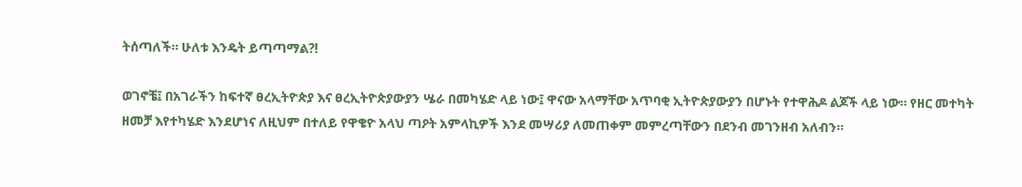ትሰጣለች። ሁለቱ እንዴት ይጣጣማል?!

ወገኖቼ፤ በአገራችን ከፍተኛ ፀረኢትዮጵያ እና ፀረኢትዮጵያውያን ሤራ በመካሄድ ላይ ነው፤ ዋናው አላማቸው አጥባቂ ኢትዮጵያውያን በሆኑት የተዋሕዶ ልጆች ላይ ነው። የዘር መተካት ዘመቻ እየተካሄድ እንደሆነና ለዚህም በተለይ የዋቄዮ አላህ ጣዖት አምላኪዎች እንደ መሣሪያ ለመጠቀም መምረጣቸውን በደንብ መገንዘብ አለብን።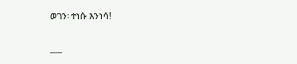ወገን፡ ተነሱ እንነሳ!

___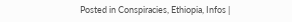Posted in Conspiracies, Ethiopia, Infos |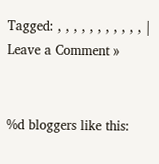Tagged: , , , , , , , , , , , | Leave a Comment »


%d bloggers like this: